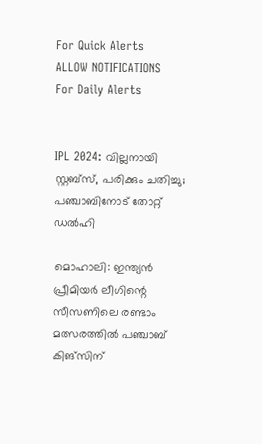For Quick Alerts
ALLOW NOTIFICATIONS
For Daily Alerts


IPL 2024: വില്ലനായി സ്റ്റബ്‌സ്, പരിക്കും ചതിച്ചു; പഞ്ചാബിനോട് തോറ്റ് ഡല്‍ഹി

മൊഹാലി: ഇന്ത്യന്‍ പ്രീമിയര്‍ ലീഗിന്റെ സീസണിലെ രണ്ടാം മത്സരത്തില്‍ പഞ്ചാബ് കിങ്‌സിന്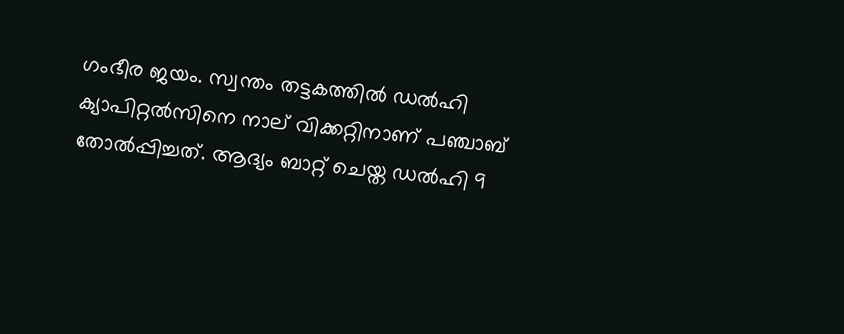ഗംഭീര ജയം. സ്വന്തം തട്ടകത്തില്‍ ഡല്‍ഹി ക്യാപിറ്റല്‍സിനെ നാല് വിക്കറ്റിനാണ് പഞ്ചാബ് തോല്‍പ്പിച്ചത്. ആദ്യം ബാറ്റ് ചെയ്ത ഡല്‍ഹി 9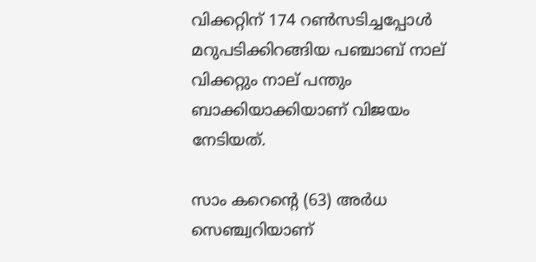വിക്കറ്റിന് 174 റണ്‍സടിച്ചപ്പോള്‍ മറുപടിക്കിറങ്ങിയ പഞ്ചാബ് നാല് വിക്കറ്റും നാല് പന്തും ബാക്കിയാക്കിയാണ് വിജയം നേടിയത്.

സാം കറെന്റെ (63) അര്‍ധ സെഞ്ച്വറിയാണ്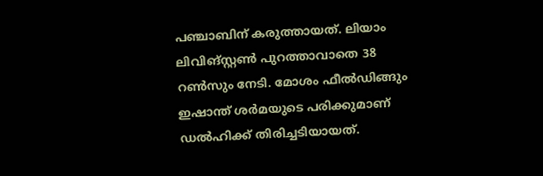പഞ്ചാബിന് കരുത്തായത്. ലിയാം ലിവിങ്സ്റ്റണ്‍ പുറത്താവാതെ 38 റണ്‍സും നേടി. മോശം ഫീല്‍ഡിങ്ങും ഇഷാന്ത് ശര്‍മയുടെ പരിക്കുമാണ് ഡല്‍ഹിക്ക് തിരിച്ചടിയായത്.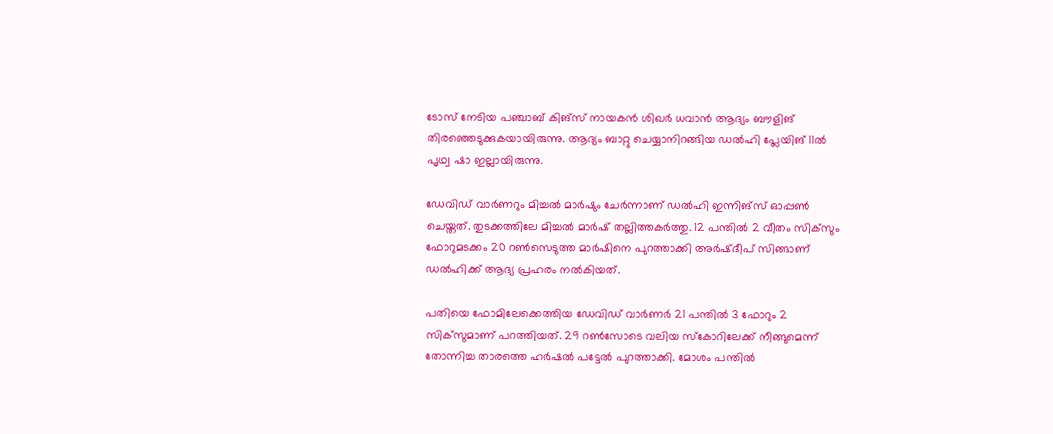ടോസ് നേടിയ പഞ്ചാബ് കിങ്‌സ് നായകന്‍ ശിഖര്‍ ധവാന്‍ ആദ്യം ബൗളിങ് തിരഞ്ഞെടുക്കുകയായിരുന്നു. ആദ്യം ബാറ്റു ചെയ്യാനിറങ്ങിയ ഡല്‍ഹി പ്ലേയിങ് 11ല്‍ പൃഥ്വ ഷാ ഇല്ലായിരുന്നു.

ഡേവിഡ് വാര്‍ണറും മിച്ചല്‍ മാര്‍ഷും ചേര്‍ന്നാണ് ഡല്‍ഹി ഇന്നിങ്‌സ് ഓപ്പണ്‍ ചെയ്തത്. തുടക്കത്തിലേ മിച്ചല്‍ മാര്‍ഷ് തല്ലിത്തകര്‍ത്തു. 12 പന്തില്‍ 2 വീതം സിക്‌സും ഫോറുമടക്കം 20 റണ്‍സെടുത്ത മാര്‍ഷിനെ പുറത്താക്കി അര്‍ഷ്ദീപ് സിങ്ങാണ് ഡല്‍ഹിക്ക് ആദ്യ പ്രഹരം നല്‍കിയത്.

പതിയെ ഫോമിലേക്കെത്തിയ ഡേവിഡ് വാര്‍ണര്‍ 21 പന്തില്‍ 3 ഫോറും 2 സിക്‌സുമാണ് പറത്തിയത്. 29 റണ്‍സോടെ വലിയ സ്‌കോറിലേക്ക് നീങ്ങുമെന്ന് തോന്നിച്ച താരത്തെ ഹര്‍ഷല്‍ പട്ടേല്‍ പുറത്താക്കി. മോശം പന്തില്‍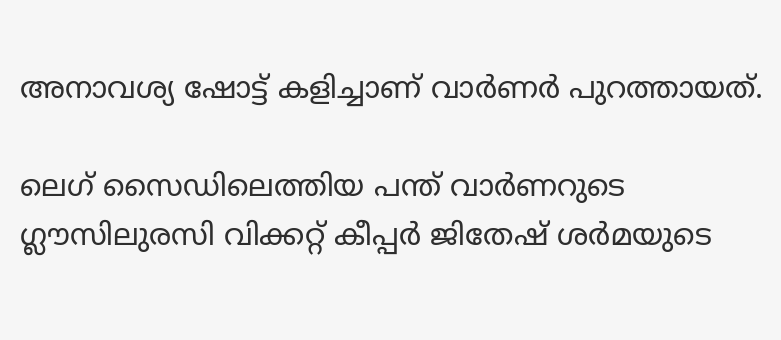അനാവശ്യ ഷോട്ട് കളിച്ചാണ് വാര്‍ണര്‍ പുറത്തായത്.

ലെഗ് സൈഡിലെത്തിയ പന്ത് വാര്‍ണറുടെ ഗ്ലൗസിലുരസി വിക്കറ്റ് കീപ്പര്‍ ജിതേഷ് ശര്‍മയുടെ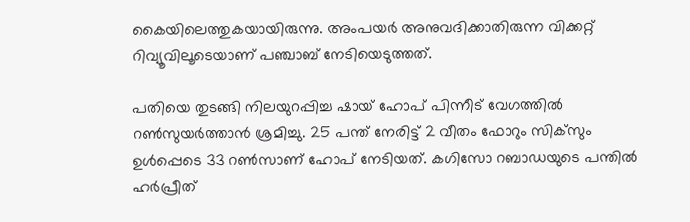കൈയിലെത്തുകയായിരുന്നു. അംപയര്‍ അനുവദിക്കാതിരുന്ന വിക്കറ്റ് റിവ്യൂവിലൂടെയാണ് പഞ്ചാബ് നേടിയെടുത്തത്.

പതിയെ തുടങ്ങി നിലയുറപ്പിച്ച ഷായ് ഹോപ് പിന്നീട് വേഗത്തില്‍ റണ്‍സുയര്‍ത്താന്‍ ശ്രമിച്ചു. 25 പന്ത് നേരിട്ട് 2 വീതം ഫോറും സിക്‌സും ഉള്‍പ്പെടെ 33 റണ്‍സാണ് ഹോപ് നേടിയത്. കഗിസോ റബാഡയുടെ പന്തില്‍ ഹര്‍പ്രീത്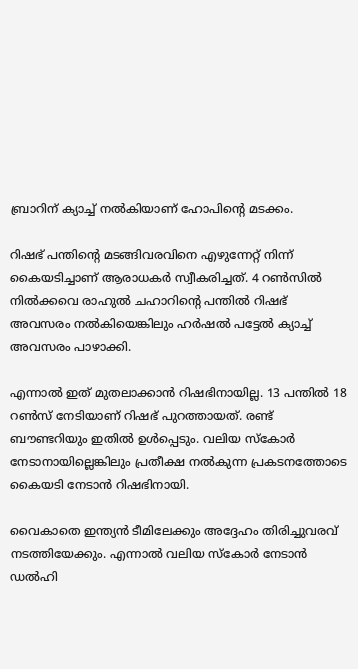ബ്രാറിന് ക്യാച്ച് നല്‍കിയാണ് ഹോപിന്റെ മടക്കം.

റിഷഭ് പന്തിന്റെ മടങ്ങിവരവിനെ എഴുന്നേറ്റ് നിന്ന് കൈയടിച്ചാണ് ആരാധകര്‍ സ്വീകരിച്ചത്. 4 റണ്‍സില്‍ നില്‍ക്കവെ രാഹുല്‍ ചഹാറിന്റെ പന്തില്‍ റിഷഭ് അവസരം നല്‍കിയെങ്കിലും ഹര്‍ഷല്‍ പട്ടേല്‍ ക്യാച്ച് അവസരം പാഴാക്കി.

എന്നാല്‍ ഇത് മുതലാക്കാന്‍ റിഷഭിനായില്ല. 13 പന്തില്‍ 18 റണ്‍സ് നേടിയാണ് റിഷഭ് പുറത്തായത്. രണ്ട് ബൗണ്ടറിയും ഇതില്‍ ഉള്‍പ്പെടും. വലിയ സ്‌കോര്‍ നേടാനായില്ലെങ്കിലും പ്രതീക്ഷ നല്‍കുന്ന പ്രകടനത്തോടെ കൈയടി നേടാന്‍ റിഷഭിനായി.

വൈകാതെ ഇന്ത്യന്‍ ടീമിലേക്കും അദ്ദേഹം തിരിച്ചുവരവ് നടത്തിയേക്കും. എന്നാല്‍ വലിയ സ്‌കോര്‍ നേടാന്‍ ഡല്‍ഹി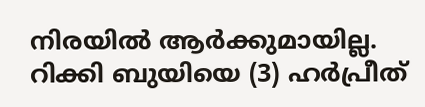നിരയില്‍ ആര്‍ക്കുമായില്ല. റിക്കി ബുയിയെ (3) ഹര്‍പ്രീത്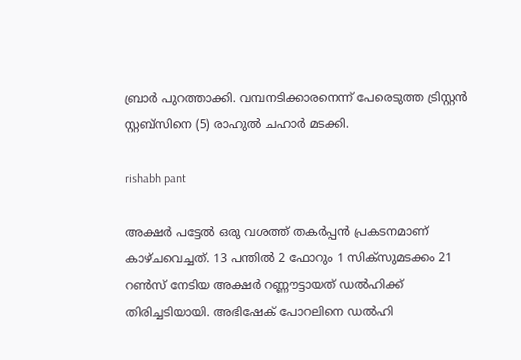ബ്രാര്‍ പുറത്താക്കി. വമ്പനടിക്കാരനെന്ന് പേരെടുത്ത ട്രിസ്റ്റന്‍ സ്റ്റബ്‌സിനെ (5) രാഹുല്‍ ചഹാര്‍ മടക്കി.

rishabh pant

അക്ഷര്‍ പട്ടേല്‍ ഒരു വശത്ത് തകര്‍പ്പന്‍ പ്രകടനമാണ് കാഴ്ചവെച്ചത്. 13 പന്തില്‍ 2 ഫോറും 1 സിക്‌സുമടക്കം 21 റണ്‍സ് നേടിയ അക്ഷര്‍ റണ്ണൗട്ടായത് ഡല്‍ഹിക്ക് തിരിച്ചടിയായി. അഭിഷേക് പോറലിനെ ഡല്‍ഹി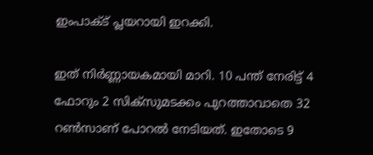ഇംപാക്ട് പ്ലയറായി ഇറക്കി.

ഇത് നിര്‍ണ്ണായകമായി മാറി. 10 പന്ത് നേരിട്ട് 4 ഫോറും 2 സിക്‌സുമടക്കം പുറത്താവാതെ 32 റണ്‍സാണ് പോറല്‍ നേടിയത്. ഇതോടെ 9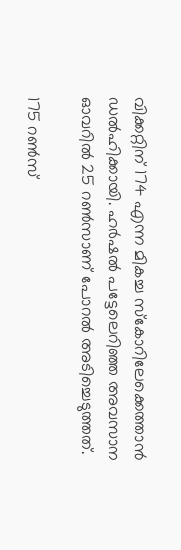വിക്കറ്റിന് 174 എന്ന മികച്ച സ്‌കോറിലേക്കെത്താന്‍ ഡല്‍ഹിക്കായി. ഹര്‍ഷല്‍ പട്ടേലെറിഞ്ഞ അവസാന ഓവറില്‍ 25 റണ്‍സാണ് പോറല്‍ അടിച്ചെടുത്തത്.

175 റണ്‍സ്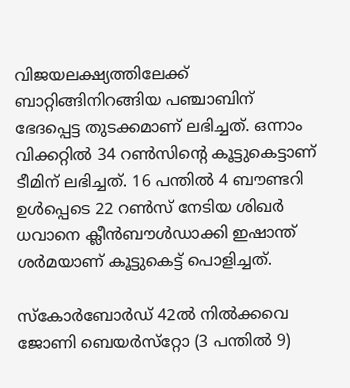വിജയലക്ഷ്യത്തിലേക്ക് ബാറ്റിങ്ങിനിറങ്ങിയ പഞ്ചാബിന് ഭേദപ്പെട്ട തുടക്കമാണ് ലഭിച്ചത്. ഒന്നാം വിക്കറ്റില്‍ 34 റണ്‍സിന്റെ കൂട്ടുകെട്ടാണ് ടീമിന് ലഭിച്ചത്. 16 പന്തില്‍ 4 ബൗണ്ടറി ഉള്‍പ്പെടെ 22 റണ്‍സ് നേടിയ ശിഖര്‍ ധവാനെ ക്ലീന്‍ബൗള്‍ഡാക്കി ഇഷാന്ത് ശര്‍മയാണ് കൂട്ടുകെട്ട് പൊളിച്ചത്.

സ്‌കോര്‍ബോര്‍ഡ് 42ല്‍ നില്‍ക്കവെ ജോണി ബെയര്‍സ്‌റ്റോ (3 പന്തില്‍ 9)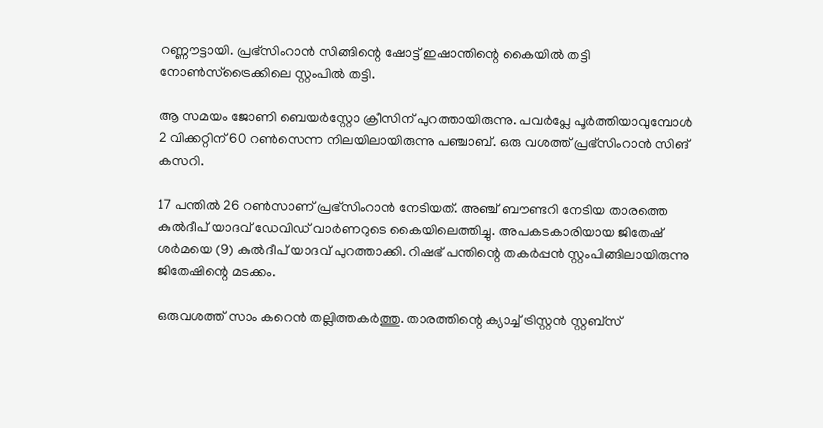റണ്ണൗട്ടായി. പ്രഭ്‌സിംറാന്‍ സിങ്ങിന്റെ ഷോട്ട് ഇഷാന്തിന്റെ കൈയില്‍ തട്ടി നോണ്‍സ്‌ട്രൈക്കിലെ സ്റ്റംപില്‍ തട്ടി.

ആ സമയം ജോണി ബെയര്‍‌സ്റ്റോ ക്രീസിന് പുറത്തായിരുന്നു. പവര്‍പ്ലേ പൂര്‍ത്തിയാവുമ്പോള്‍ 2 വിക്കറ്റിന് 60 റണ്‍സെന്ന നിലയിലായിരുന്നു പഞ്ചാബ്. ഒരു വശത്ത് പ്രഭ്‌സിംറാന്‍ സിങ് കസറി.

17 പന്തില്‍ 26 റണ്‍സാണ് പ്രഭ്‌സിംറാന്‍ നേടിയത്. അഞ്ച് ബൗണ്ടറി നേടിയ താരത്തെ കുല്‍ദീപ് യാദവ് ഡേവിഡ് വാര്‍ണറുടെ കൈയിലെത്തിച്ചു. അപകടകാരിയായ ജിതേഷ് ശര്‍മയെ (9) കുല്‍ദീപ് യാദവ് പുറത്താക്കി. റിഷഭ് പന്തിന്റെ തകര്‍പ്പന്‍ സ്റ്റംപിങ്ങിലായിരുന്നു ജിതേഷിന്റെ മടക്കം.

ഒരുവശത്ത് സാം കറെന്‍ തല്ലിത്തകര്‍ത്തു. താരത്തിന്റെ ക്യാച്ച് ട്രിസ്റ്റന്‍ സ്റ്റബ്‌സ്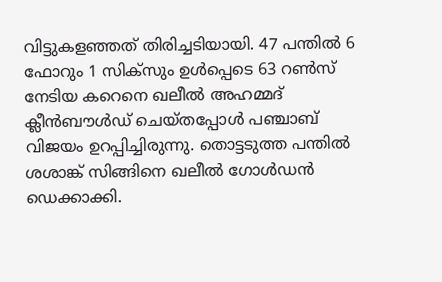വിട്ടുകളഞ്ഞത് തിരിച്ചടിയായി. 47 പന്തില്‍ 6 ഫോറും 1 സിക്‌സും ഉള്‍പ്പെടെ 63 റണ്‍സ് നേടിയ കറെനെ ഖലീല്‍ അഹമ്മദ് ക്ലീന്‍ബൗള്‍ഡ് ചെയ്തപ്പോള്‍ പഞ്ചാബ് വിജയം ഉറപ്പിച്ചിരുന്നു. തൊട്ടടുത്ത പന്തില്‍ ശശാങ്ക് സിങ്ങിനെ ഖലീല്‍ ഗോള്‍ഡന്‍ ഡെക്കാക്കി.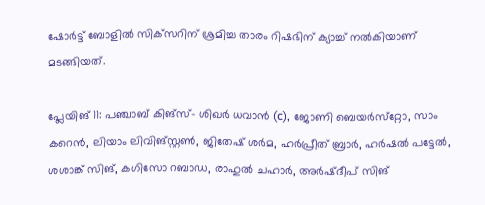ഷോര്‍ട്ട് ബോളില്‍ സിക്‌സറിന് ശ്രമിച്ച താരം റിഷഭിന് ക്യാച്ച് നല്‍കിയാണ് മടങ്ങിയത്.

പ്ലേയിങ് 11: പഞ്ചാബ് കിങ്‌സ്- ശിഖര്‍ ധവാന്‍ (c), ജോണി ബെയര്‍സ്‌റ്റോ, സാം കറെന്‍, ലിയാം ലിവിങ്‌സ്റ്റണ്‍, ജിതേഷ് ശര്‍മ, ഹര്‍പ്രീത് ബ്രാര്‍, ഹര്‍ഷല്‍ പട്ടേല്‍, ശശാങ്ക് സിങ്, കഗിസോ റബാഡ, രാഹുല്‍ ചഹാര്‍, അര്‍ഷ്ദീപ് സിങ്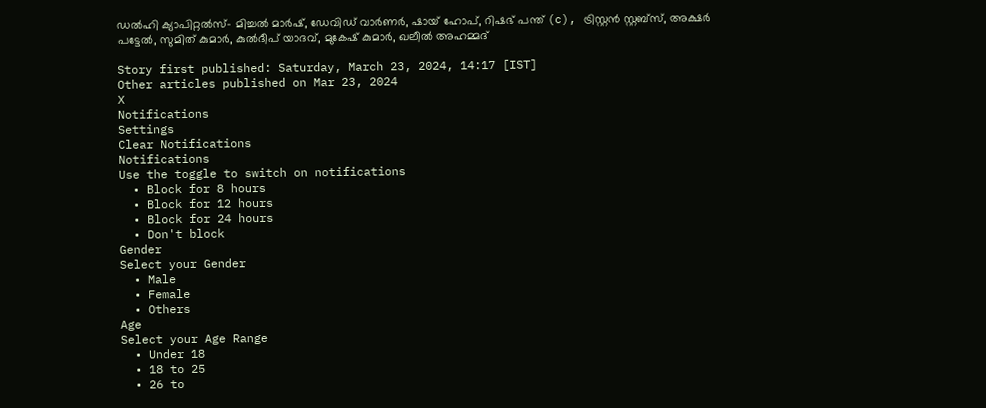ഡല്‍ഹി ക്യാപിറ്റല്‍സ്- മിച്ചല്‍ മാര്‍ഷ്, ഡേവിഡ് വാര്‍ണര്‍, ഷായ് ഹോപ്, റിഷഭ് പന്ത് (c), ട്രിസ്റ്റന്‍ സ്റ്റബ്‌സ്, അക്ഷര്‍ പട്ടേല്‍, സുമിത് കുമാര്‍, കുല്‍ദീപ് യാദവ്, മുകേഷ് കുമാര്‍, ഖലീല്‍ അഹമ്മദ്

Story first published: Saturday, March 23, 2024, 14:17 [IST]
Other articles published on Mar 23, 2024
X
Notifications
Settings
Clear Notifications
Notifications
Use the toggle to switch on notifications
  • Block for 8 hours
  • Block for 12 hours
  • Block for 24 hours
  • Don't block
Gender
Select your Gender
  • Male
  • Female
  • Others
Age
Select your Age Range
  • Under 18
  • 18 to 25
  • 26 to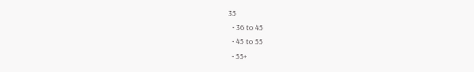35
  • 36 to 45
  • 45 to 55
  • 55+